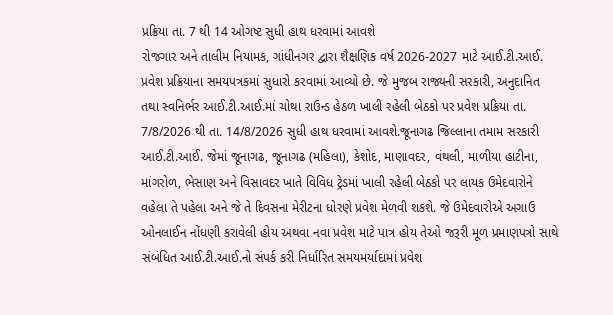પ્રક્રિયા તા. 7 થી 14 ઓગષ્ટ સુધી હાથ ધરવામાં આવશે
રોજગાર અને તાલીમ નિયામક, ગાંધીનગર દ્વારા શૈક્ષણિક વર્ષ 2026-2027 માટે આઈ.ટી.આઈ. પ્રવેશ પ્રક્રિયાના સમયપત્રકમાં સુધારો કરવામાં આવ્યો છે. જે મુજબ રાજ્યની સરકારી, અનુદાનિત તથા સ્વનિર્ભર આઈ.ટી.આઈ.માં ચોથા રાઉન્ડ હેઠળ ખાલી રહેલી બેઠકો પર પ્રવેશ પ્રક્રિયા તા. 7/8/2026 થી તા. 14/8/2026 સુધી હાથ ધરવામાં આવશે.જૂનાગઢ જિલ્લાના તમામ સરકારી આઈ.ટી.આઈ. જેમાં જૂનાગઢ, જૂનાગઢ (મહિલા), કેશોદ, માણાવદર, વંથલી, માળીયા હાટીના, માંગરોળ, ભેસાણ અને વિસાવદર ખાતે વિવિધ ટ્રેડમાં ખાલી રહેલી બેઠકો પર લાયક ઉમેદવારોને વહેલા તે પહેલા અને જે તે દિવસના મેરીટના ધોરણે પ્રવેશ મેળવી શકશે. જે ઉમેદવારોએ અગાઉ ઓનલાઈન નોંધણી કરાવેલી હોય અથવા નવા પ્રવેશ માટે પાત્ર હોય તેઓ જરૂરી મૂળ પ્રમાણપત્રો સાથે સંબંધિત આઈ.ટી.આઈ.નો સંપર્ક કરી નિર્ધારિત સમયમર્યાદામાં પ્રવેશ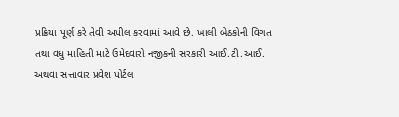પ્રક્રિયા પૂર્ણ કરે તેવી અપીલ કરવામાં આવે છે. ખાલી બેઠકોની વિગત તથા વધુ માહિતી માટે ઉમેદવારો નજીકની સરકારી આઈ.ટી.આઈ. અથવા સત્તાવાર પ્રવેશ પોર્ટલ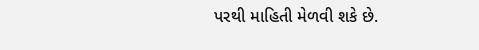પરથી માહિતી મેળવી શકે છે.